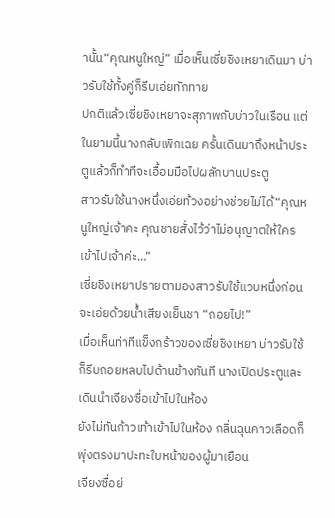านั้น“คุณหนูใหญ่” เมื่อเห็นเซี่ยชิงเหยาเดินมา บ่าวรับใช้ทั้งคู่ก็รีบเอ่ยทักทาย
ปกติแล้วเซี่ยชิงเหยาจะสุภาพกับบ่าวในเรือน แต่ในยามนี้นางกลับเพิกเฉย ครั้นเดินมาถึงหน้าประตูแล้วก็ทำทีจะเอื้อมมือไปผลักบานประตู
สาวรับใช้นางหนึ่งเอ่ยท้วงอย่างช่วยไม่ได้“คุณหนูใหญ่เจ้าคะ คุณชายสั่งไว้ว่าไม่อนุญาตให้ใครเข้าไปเจ้าค่ะ…”
เซี่ยชิงเหยาปรายตามองสาวรับใช้แวบหนึ่งก่อนจะเอ่ยด้วยน้ำเสียงเย็นชา “ถอยไป!”
เมื่อเห็นท่าทีแข็งกร้าวของเซี่ยชิงเหยา บ่าวรับใช้ก็รีบถอยหลบไปด้านข้างทันที นางเปิดประตูและเดินนำเจียงซื่อเข้าไปในห้อง
ยังไม่ทันก้าวเท้าเข้าไปในห้อง กลิ่นฉุนคาวเลือดก็พุ่งตรงมาปะทะใบหน้าของผู้มาเยือน
เจียงซื่อย่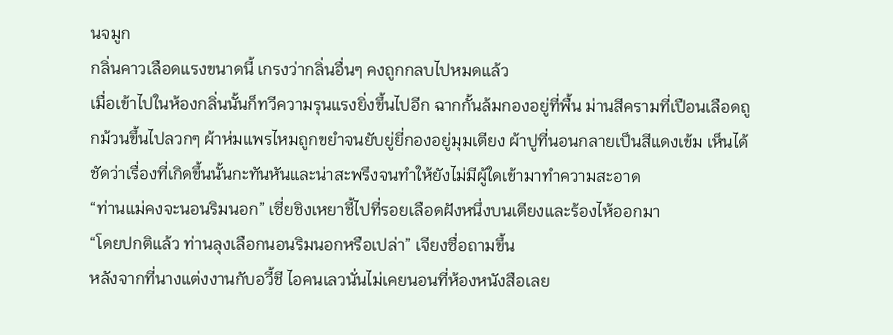นจมูก
กลิ่นคาวเลือดแรงขนาดนี้ เกรงว่ากลิ่นอื่นๆ คงถูกกลบไปหมดแล้ว
เมื่อเข้าไปในห้องกลิ่นนั้นก็ทวีความรุนแรงยิ่งขึ้นไปอีก ฉากกั้นล้มกองอยู่ที่พื้น ม่านสีครามที่เปือนเลือดถูกม้วนขึ้นไปลวกๆ ผ้าห่มแพรไหมถูกขยำจนยับยู่ยี่กองอยู่มุมเตียง ผ้าปูที่นอนกลายเป็นสีแดงเข้ม เห็นได้ชัดว่าเรื่องที่เกิดขึ้นนั้นกะทันหันและน่าสะพรึงจนทำให้ยังไม่มีผู้ใดเข้ามาทำความสะอาด
“ท่านแม่คงจะนอนริมนอก” เซี่ยชิงเหยาชี้ไปที่รอยเลือดฝังหนึ่งบนเตียงและร้องไห้ออกมา
“โดยปกติแล้ว ท่านลุงเลือกนอนริมนอกหรือเปล่า” เจียงซื่อถามขึ้น
หลังจากที่นางแต่งงานกับอวี้ชี ไอคนเลวนั่นไม่เคยนอนที่ห้องหนังสือเลย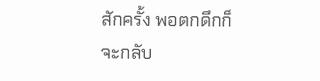สักครั้ง พอตกดึกก็จะกลับ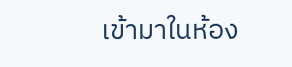เข้ามาในห้อง